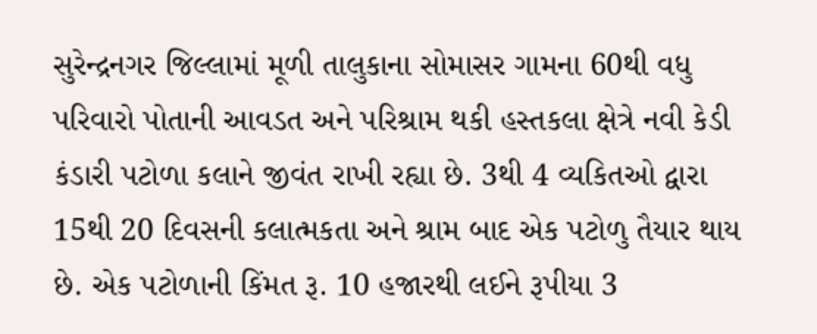સુરેન્દ્રનગર જિલ્લામાં મૂળી તાલુકાના સોમાસર ગામના 60થી વધુ પરિવારો પોતાની આવડત અને પરિશ્રામ થકી હસ્તકલા ક્ષેત્રે નવી કેડી કંડારી પટોળા કલાને જીવંત રાખી રહ્યા છે. 3થી 4 વ્યકિતઓ દ્વારા 15થી 20 દિવસની કલાત્મકતા અને શ્રામ બાદ એક પટોળુ તૈયાર થાય છે. એક પટોળાની કિંમત રૂ. 10 હજારથી લઈને રૂપીયા 3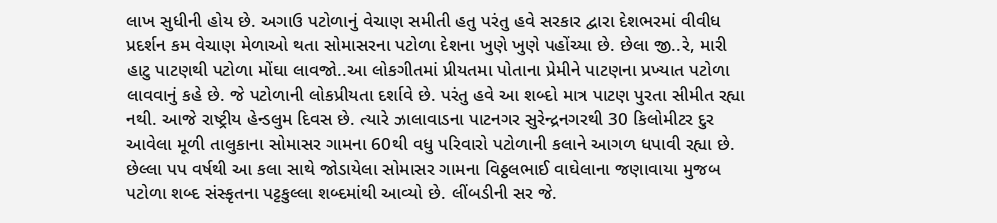લાખ સુધીની હોય છે. અગાઉ પટોળાનું વેચાણ સમીતી હતુ પરંતુ હવે સરકાર દ્વારા દેશભરમાં વીવીધ પ્રદર્શન કમ વેચાણ મેળાઓ થતા સોમાસરના પટોળા દેશના ખુણે ખુણે પહોંચ્યા છે. છેલા જી..રે, મારી હાટુ પાટણથી પટોળા મોંઘા લાવજો..આ લોકગીતમાં પ્રીયતમા પોતાના પ્રેમીને પાટણના પ્રખ્યાત પટોળા લાવવાનું કહે છે. જે પટોળાની લોકપ્રીયતા દર્શાવે છે. પરંતુ હવે આ શબ્દો માત્ર પાટણ પુરતા સીમીત રહ્યા નથી. આજે રાષ્ટ્રીય હેન્ડલુમ દિવસ છે. ત્યારે ઝાલાવાડના પાટનગર સુરેન્દ્રનગરથી 30 કિલોમીટર દુર આવેલા મૂળી તાલુકાના સોમાસર ગામના 60થી વધુ પરિવારો પટોળાની કલાને આગળ ધપાવી રહ્યા છે. છેલ્લા પપ વર્ષથી આ કલા સાથે જોડાયેલા સોમાસર ગામના વિઠ્ઠલભાઈ વાઘેલાના જણાવાયા મુજબ પટોળા શબ્દ સંસ્કૃતના પટ્ટકુલ્લા શબ્દમાંથી આવ્યો છે. લીંબડીની સર જે.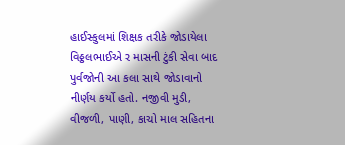હાઈસ્કુલમાં શિક્ષક તરીકે જોડાયેલા વિઠ્ઠલભાઈએ ર માસની ટુંકી સેવા બાદ પુર્વજોની આ કલા સાથે જોડાવાનો નીર્ણય કર્યો હતો. નજીવી મુડી, વીજળી, પાણી, કાચો માલ સહિતના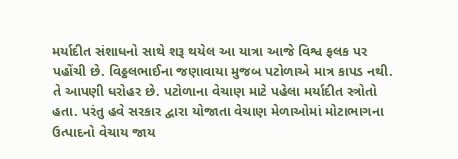મર્યાદીત સંશાધનો સાથે શરૂ થયેલ આ યાત્રા આજે વિશ્વ ફલક પર પહોંચી છે. વિઠ્ઠલભાઈના જણાવાયા મુજબ પટોળાએ માત્ર કાપડ નથી. તે આપણી ધરોહર છે. પટોળાના વેચાણ માટે પહેલા મર્યાદીત સ્ત્રોતો હતા. પરંતુ હવે સરકાર દ્વારા યોજાતા વેચાણ મેળાઓમાં મોટાભાગના ઉત્પાદનો વેચાય જાય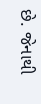છે. જેનાથી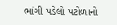ભાંગી પડેલો પટોળાનો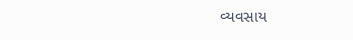વ્યવસાય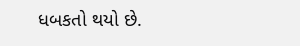ધબકતો થયો છે.